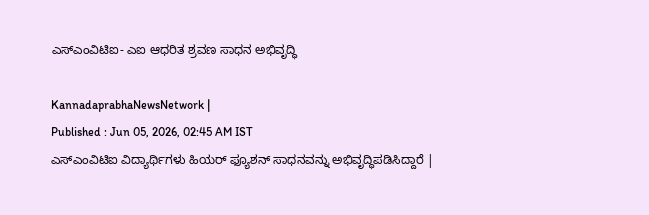ಎಸ್‌ಎಂವಿಟಿಐ- ಎಐ ಆಧರಿತ ಶ್ರವಣ ಸಾಧನ ಅಭಿವೃದ್ಧಿ

KannadaprabhaNewsNetwork |
Published : Jun 05, 2026, 02:45 AM IST
ಎಸ್‌ಎಂವಿಟಿಐ ವಿದ್ಯಾರ್ಥಿಗಳು ಹಿಯರ್ ಫ್ಯೂಶನ್ ಸಾಧನವನ್ನು ಅಭಿವೃದ್ಧಿಪಡಿಸಿದ್ದಾರೆ |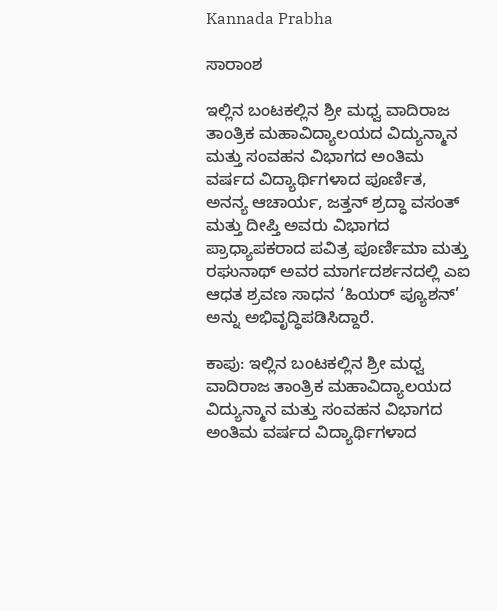Kannada Prabha

ಸಾರಾಂಶ

ಇಲ್ಲಿನ ಬಂಟಕಲ್ಲಿನ ಶ್ರೀ ಮಧ್ವ ವಾದಿರಾಜ ತಾಂತ್ರಿಕ ಮಹಾವಿದ್ಯಾಲಯದ ವಿದ್ಯುನ್ಮಾನ ಮತ್ತು ಸಂವಹನ ವಿಭಾಗದ ಅಂತಿಮ ವರ್ಷದ ವಿದ್ಯಾರ್ಥಿಗಳಾದ ಪೂರ್ಣಿತ, ಅನನ್ಯ ಆಚಾರ್ಯ, ಜತ್ತನ್ ಶ್ರದ್ಧಾ ವಸಂತ್ ಮತ್ತು ದೀಪ್ತಿ ಅವರು ವಿಭಾಗದ ಪ್ರಾಧ್ಯಾಪಕರಾದ ಪವಿತ್ರ ಪೂರ್ಣಿಮಾ ಮತ್ತು ರಘುನಾಥ್ ಅವರ ಮಾರ್ಗದರ್ಶನದಲ್ಲಿ ಎಐ ಆಧತ ಶ್ರವಣ ಸಾಧನ ‘ಹಿಯರ್ ಪ್ಯೂಶನ್’ ಅನ್ನು ಅಭಿವೃದ್ಧಿಪಡಿಸಿದ್ದಾರೆ.

ಕಾಪು: ಇಲ್ಲಿನ ಬಂಟಕಲ್ಲಿನ ಶ್ರೀ ಮಧ್ವ ವಾದಿರಾಜ ತಾಂತ್ರಿಕ ಮಹಾವಿದ್ಯಾಲಯದ ವಿದ್ಯುನ್ಮಾನ ಮತ್ತು ಸಂವಹನ ವಿಭಾಗದ ಅಂತಿಮ ವರ್ಷದ ವಿದ್ಯಾರ್ಥಿಗಳಾದ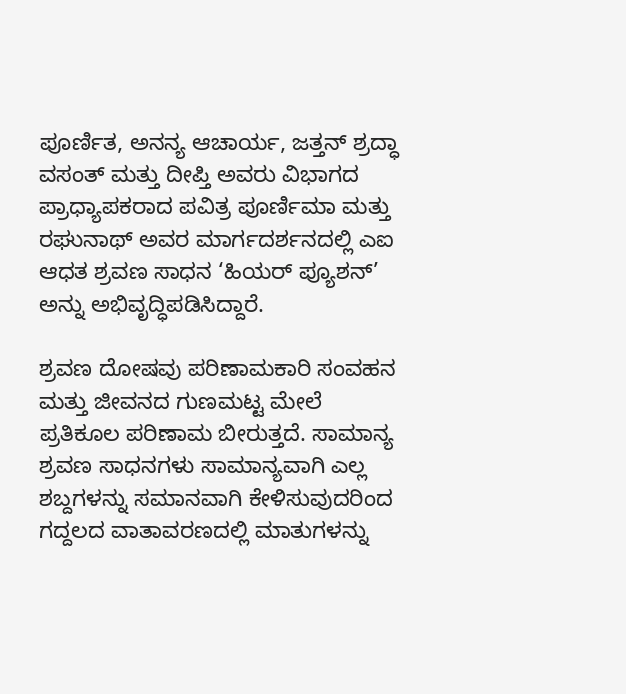ಪೂರ್ಣಿತ, ಅನನ್ಯ ಆಚಾರ್ಯ, ಜತ್ತನ್ ಶ್ರದ್ಧಾ ವಸಂತ್ ಮತ್ತು ದೀಪ್ತಿ ಅವರು ವಿಭಾಗದ ಪ್ರಾಧ್ಯಾಪಕರಾದ ಪವಿತ್ರ ಪೂರ್ಣಿಮಾ ಮತ್ತು ರಘುನಾಥ್ ಅವರ ಮಾರ್ಗದರ್ಶನದಲ್ಲಿ ಎಐ ಆಧತ ಶ್ರವಣ ಸಾಧನ ‘ಹಿಯರ್ ಪ್ಯೂಶನ್’ ಅನ್ನು ಅಭಿವೃದ್ಧಿಪಡಿಸಿದ್ದಾರೆ.

ಶ್ರವಣ ದೋಷವು ಪರಿಣಾಮಕಾರಿ ಸಂವಹನ ಮತ್ತು ಜೀವನದ ಗುಣಮಟ್ಟ ಮೇಲೆ ಪ್ರತಿಕೂಲ ಪರಿಣಾಮ ಬೀರುತ್ತದೆ. ಸಾಮಾನ್ಯ ಶ್ರವಣ ಸಾಧನಗಳು ಸಾಮಾನ್ಯವಾಗಿ ಎಲ್ಲ ಶಬ್ದಗಳನ್ನು ಸಮಾನವಾಗಿ ಕೇಳಿಸುವುದರಿಂದ ಗದ್ದಲದ ವಾತಾವರಣದಲ್ಲಿ ಮಾತುಗಳನ್ನು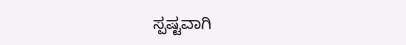ಸ್ಪಷ್ಟವಾಗಿ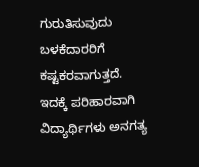ಗುರುತಿಸುವುದು ಬಳಕೆದಾರರಿಗೆ ಕಷ್ಟಕರವಾಗುತ್ತದೆ. ಇದಕ್ಕೆ ಪರಿಹಾರವಾಗಿ ವಿದ್ಯಾರ್ಥಿಗಳು ಅನಗತ್ಯ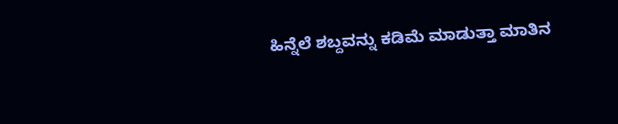ಹಿನ್ನೆಲೆ ಶಬ್ದವನ್ನು ಕಡಿಮೆ ಮಾಡುತ್ತಾ ಮಾತಿನ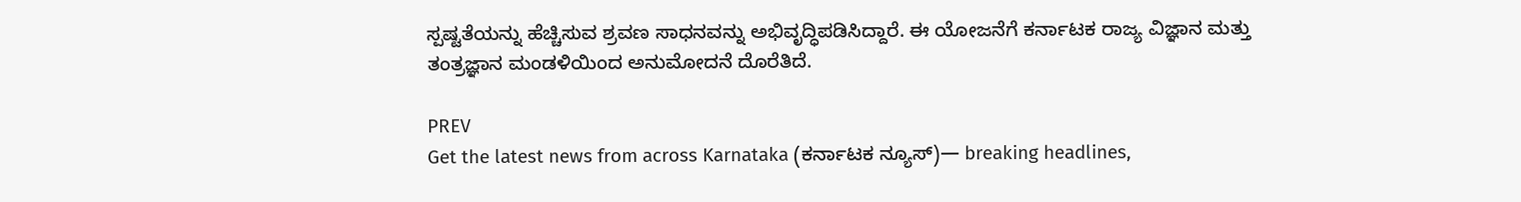ಸ್ಪಷ್ಟತೆಯನ್ನು ಹೆಚ್ಚಿಸುವ ಶ್ರವಣ ಸಾಧನವನ್ನು ಅಭಿವೃದ್ಧಿಪಡಿಸಿದ್ದಾರೆ. ಈ ಯೋಜನೆಗೆ ಕರ್ನಾಟಕ ರಾಜ್ಯ ವಿಜ್ಞಾನ ಮತ್ತು ತಂತ್ರಜ್ಞಾನ ಮಂಡಳಿಯಿಂದ ಅನುಮೋದನೆ ದೊರೆತಿದೆ.

PREV
Get the latest news from across Karnataka (ಕರ್ನಾಟಕ ನ್ಯೂಸ್)— breaking headlines,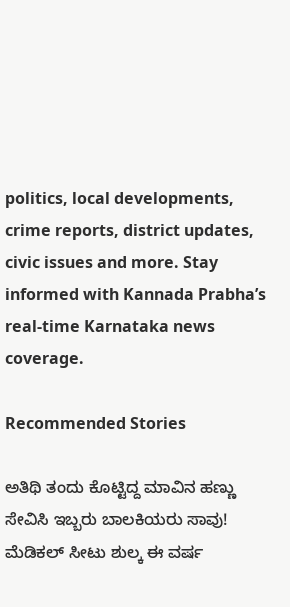politics, local developments, crime reports, district updates, civic issues and more. Stay informed with Kannada Prabha’s real‑time Karnataka news coverage.

Recommended Stories

ಅತಿಥಿ ತಂದು ಕೊಟ್ಟಿದ್ದ ಮಾವಿನ ಹಣ್ಣು ಸೇವಿಸಿ ಇಬ್ಬರು ಬಾಲಕಿಯರು ಸಾವು!
ಮೆಡಿಕಲ್‌ ಸೀಟು ಶುಲ್ಕ ಈ ವರ್ಷ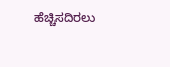ಹೆಚ್ಚಿಸದಿರಲು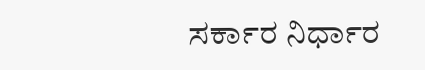ಸರ್ಕಾರ ನಿರ್ಧಾರ